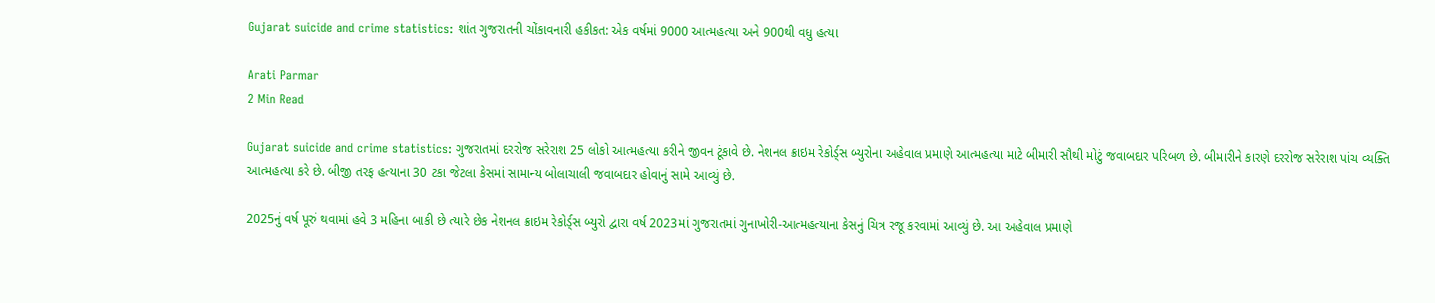Gujarat suicide and crime statistics: શાંત ગુજરાતની ચોંકાવનારી હકીકત: એક વર્ષમાં 9000 આત્મહત્યા અને 900થી વધુ હત્યા

Arati Parmar
2 Min Read

Gujarat suicide and crime statistics: ગુજરાતમાં દરરોજ સરેરાશ 25 લોકો આત્મહત્યા કરીને જીવન ટૂંકાવે છે. નેશનલ ક્રાઇમ રેકોર્ડ્‌સ બ્યુરોના અહેવાલ પ્રમાણે આત્મહત્યા માટે બીમારી સૌથી મોટું જવાબદાર પરિબળ છે. બીમારીને કારણે દરરોજ સરેરાશ પાંચ વ્યક્તિ આત્મહત્યા કરે છે. બીજી તરફ હત્યાના 30 ટકા જેટલા કેસમાં સામાન્ય બોલાચાલી જવાબદાર હોવાનું સામે આવ્યું છે.

2025નું વર્ષ પૂરું થવામાં હવે 3 મહિના બાકી છે ત્યારે છેક નેશનલ ક્રાઇમ રેકોર્ડ્‌સ બ્યુરો દ્વારા વર્ષ 2023માં ગુજરાતમાં ગુનાખોરી-આત્મહત્યાના કેસનું ચિત્ર રજૂ કરવામાં આવ્યું છે. આ અહેવાલ પ્રમાણે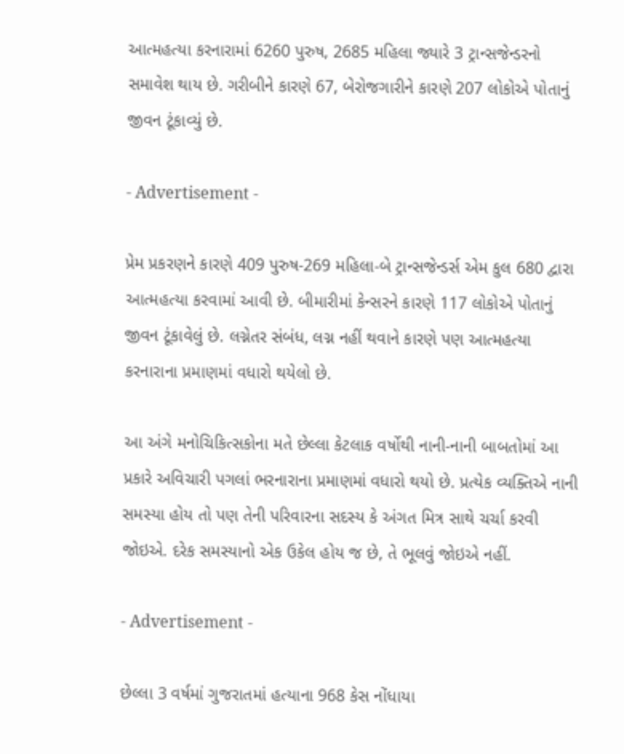આત્મહત્યા કરનારામાં 6260 પુરુષ, 2685 મહિલા જ્યારે 3 ટ્રાન્સજેન્ડરનો સમાવેશ થાય છે. ગરીબીને કારણે 67, બેરોજગારીને કારણે 207 લોકોએ પોતાનું જીવન ટૂંકાવ્યું છે.

- Advertisement -

પ્રેમ પ્રકરણને કારણે 409 પુરુષ-269 મહિલા-બે ટ્રાન્સજેન્ડર્સ એમ કુલ 680 દ્વારા આત્મહત્યા કરવામાં આવી છે. બીમારીમાં કેન્સરને કારણે 117 લોકોએ પોતાનું જીવન ટૂંકાવેલું છે. લગ્નેતર સંબંધ, લગ્ન નહીં થવાને કારણે પણ આત્મહત્યા કરનારાના પ્રમાણમાં વધારો થયેલો છે.

આ અંગે મનોચિકિત્સકોના મતે છેલ્લા કેટલાક વર્ષોથી નાની-નાની બાબતોમાં આ પ્રકારે અવિચારી પગલાં ભરનારાના પ્રમાણમાં વધારો થયો છે. પ્રત્યેક વ્યક્તિએ નાની સમસ્યા હોય તો પણ તેની પરિવારના સદસ્ય કે અંગત મિત્ર સાથે ચર્ચા કરવી જોઇએ. દરેક સમસ્યાનો એક ઉકેલ હોય જ છે, તે ભૂલવું જોઇએ નહીં.

- Advertisement -

છેલ્લા 3 વર્ષમાં ગુજરાતમાં હત્યાના 968 કેસ નોંધાયા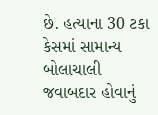છે. હત્યાના 30 ટકા કેસમાં સામાન્ય બોલાચાલી જવાબદાર હોવાનું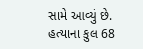સામે આવ્યું છે. હત્યાના કુલ 68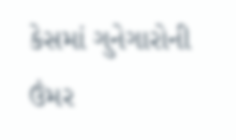કેસમાં ગુનેગારોની ઉંમર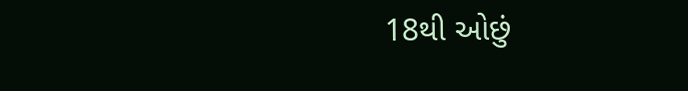18થી ઓછું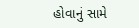હોવાનું સામે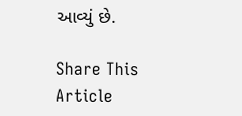આવ્યું છે.

Share This Article